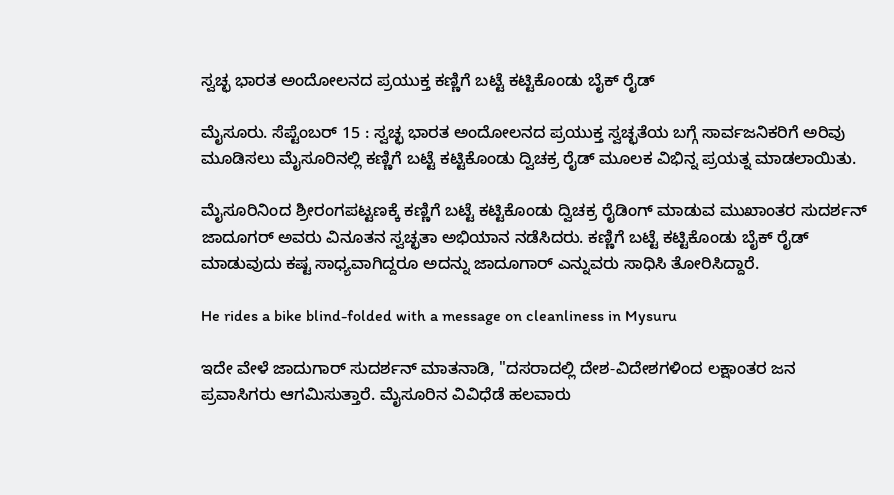ಸ್ವಚ್ಛ ಭಾರತ ಅಂದೋಲನದ ಪ್ರಯುಕ್ತ ಕಣ್ಣಿಗೆ ಬಟ್ಟೆ ಕಟ್ಟಿಕೊಂಡು ಬೈಕ್ ರೈಡ್

ಮೈಸೂರು. ಸೆಪ್ಟೆಂಬರ್ 15 : ಸ್ವಚ್ಛ ಭಾರತ ಅಂದೋಲನದ ಪ್ರಯುಕ್ತ ಸ್ವಚ್ಛತೆಯ ಬಗ್ಗೆ ಸಾರ್ವಜನಿಕರಿಗೆ ಅರಿವು ಮೂಡಿಸಲು ಮೈಸೂರಿನಲ್ಲಿ ಕಣ್ಣಿಗೆ ಬಟ್ಟೆ ಕಟ್ಟಿಕೊಂಡು ದ್ವಿಚಕ್ರ ರೈಡ್ ಮೂಲಕ ವಿಭಿನ್ನ ಪ್ರಯತ್ನ ಮಾಡಲಾಯಿತು.

ಮೈಸೂರಿನಿಂದ ಶ್ರೀರಂಗಪಟ್ಟಣಕ್ಕೆ ಕಣ್ಣಿಗೆ ಬಟ್ಟೆ ಕಟ್ಟಿಕೊಂಡು ದ್ವಿಚಕ್ರ ರೈಡಿಂಗ್ ಮಾಡುವ ಮುಖಾಂತರ ಸುದರ್ಶನ್ ಜಾದೂಗರ್ ಅವರು ವಿನೂತನ ಸ್ವಚ್ಛತಾ ಅಭಿಯಾನ ನಡೆಸಿದರು. ಕಣ್ಣಿಗೆ ಬಟ್ಟೆ ಕಟ್ಟಿಕೊಂಡು ಬೈಕ್ ರೈಡ್ ಮಾಡುವುದು ಕಷ್ಟ ಸಾಧ್ಯವಾಗಿದ್ದರೂ ಅದನ್ನು ಜಾದೂಗಾರ್ ಎನ್ನುವರು ಸಾಧಿಸಿ ತೋರಿಸಿದ್ದಾರೆ.

He rides a bike blind-folded with a message on cleanliness in Mysuru

ಇದೇ ವೇಳೆ ಜಾದುಗಾರ್ ಸುದರ್ಶನ್ ಮಾತನಾಡಿ, "ದಸರಾದಲ್ಲಿ ದೇಶ-ವಿದೇಶಗಳಿಂದ ಲಕ್ಷಾಂತರ ಜನ ಪ್ರವಾಸಿಗರು ಆಗಮಿಸುತ್ತಾರೆ. ಮೈಸೂರಿನ ವಿವಿಧೆಡೆ ಹಲವಾರು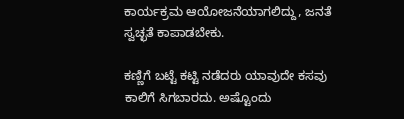ಕಾರ್ಯಕ್ರಮ ಆಯೋಜನೆಯಾಗಲಿದ್ದು, ಜನತೆ ಸ್ವಚ್ಛತೆ ಕಾಪಾಡಬೇಕು.

ಕಣ್ಣಿಗೆ ಬಟ್ಟೆ ಕಟ್ಟಿ ನಡೆದರು ಯಾವುದೇ ಕಸವು ಕಾಲಿಗೆ ಸಿಗಬಾರದು. ಅಷ್ಟೊಂದು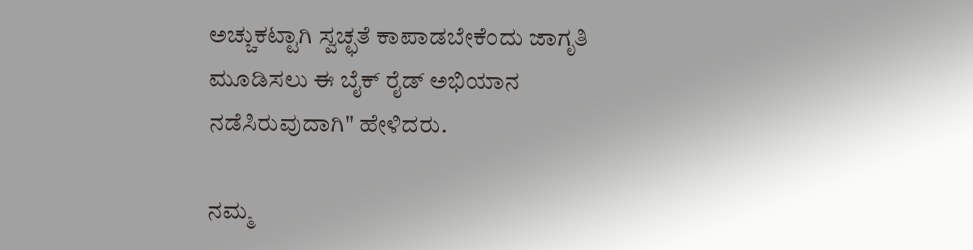ಅಚ್ಚುಕಟ್ಟಾಗಿ ಸ್ವಚ್ಛತೆ ಕಾಪಾಡಬೇಕೆಂದು ಜಾಗೃತಿ ಮೂಡಿಸಲು ಈ ಬೈಕ್ ರೈಡ್‌ ಅಭಿಯಾನ ನಡೆಸಿರುವುದಾಗಿ" ಹೇಳಿದರು.

ನಮ್ಮ‌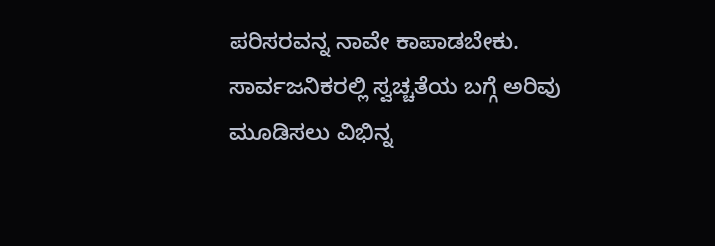ಪರಿಸರವನ್ನ ನಾವೇ ಕಾಪಾಡಬೇಕು. ಸಾರ್ವಜನಿಕರಲ್ಲಿ ಸ್ವಚ್ಚತೆಯ ಬಗ್ಗೆ ಅರಿವು ಮೂಡಿಸಲು ವಿಭಿನ್ನ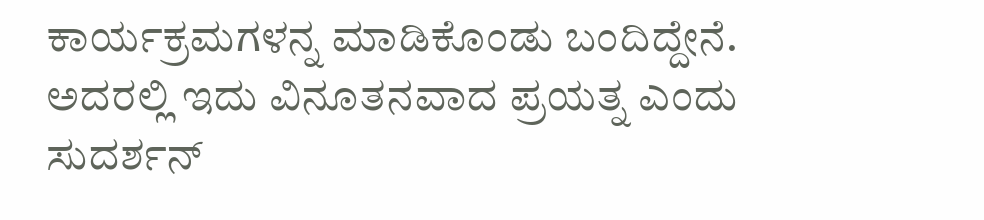ಕಾರ್ಯಕ್ರಮಗಳನ್ನ ಮಾಡಿಕೊಂಡು ಬಂದಿದ್ದೇನೆ. ಅದರಲ್ಲಿ ಇದು ವಿನೂತನವಾದ ಪ್ರಯತ್ನ ಎಂದು ಸುದರ್ಶನ್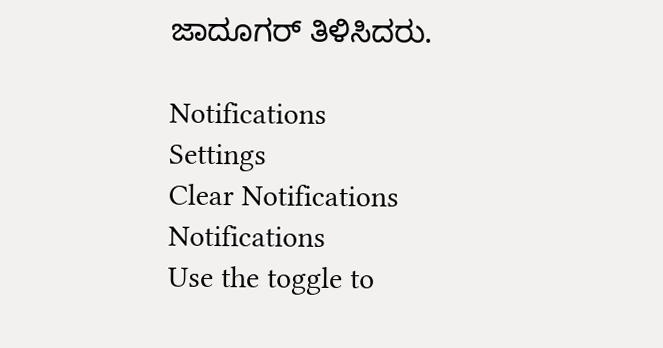ಜಾದೂಗರ್ ತಿಳಿಸಿದರು.

Notifications
Settings
Clear Notifications
Notifications
Use the toggle to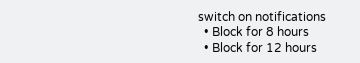switch on notifications
  • Block for 8 hours
  • Block for 12 hours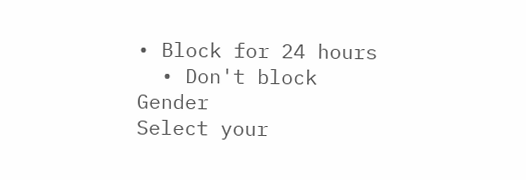• Block for 24 hours
  • Don't block
Gender
Select your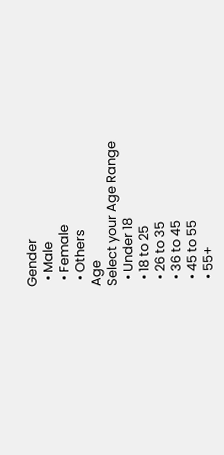Gender
  • Male
  • Female
  • Others
Age
Select your Age Range
  • Under 18
  • 18 to 25
  • 26 to 35
  • 36 to 45
  • 45 to 55
  • 55+